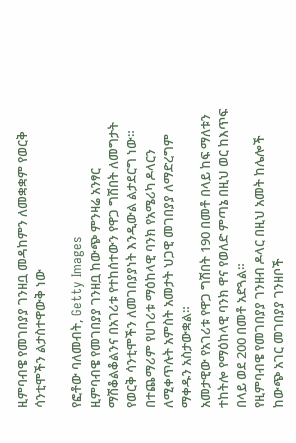ዚምባብዌ የመገበያያ ገንዘቧ መዳከምን ለመቋቋም የወርቅ ሳንቲሞችን ልታስተዋውቅ ነው

የፎቶው ባለመብት, Getty Images
ዚምባብዌ የመገበያያ ገንዘቧ ከውጭ ምንዛሬ አንፃር ማሽቆልቆልንና በአገሪቱ የተከሰተውን የዋጋ ግሽበት ለመግታት የወርቅ ሳንቲሞችን ለመገበያያነት እንዲውል ልታደርግ ነው።
በተጨማሪም የሀገሪቱ ማዕከላዊ ባንክ የአሜሪካ ዶላርን ለሚቀጥሉት አምስት አመታት ህጋዊ መገበያያ ለማድረግም ማቀዱን አስታውቋል።
አመታዊው የአገሪቱ የዋጋ ግሽበት 190 በመቶ በላይ ከፍ ማለቱን ተከትሎ የማዕከላዊ ባንክ ዋና የወለድ ምጣኔ በዚህ ወር ከእጥፍ በላይ ወደ 200 በመቶ አድጓል።
የዚምባብዌ የመገበያያ ገንዘብ ዶላር በዚህ አመት ከሌሎች ከውጭ አገር መገበያያ ገንዘቦች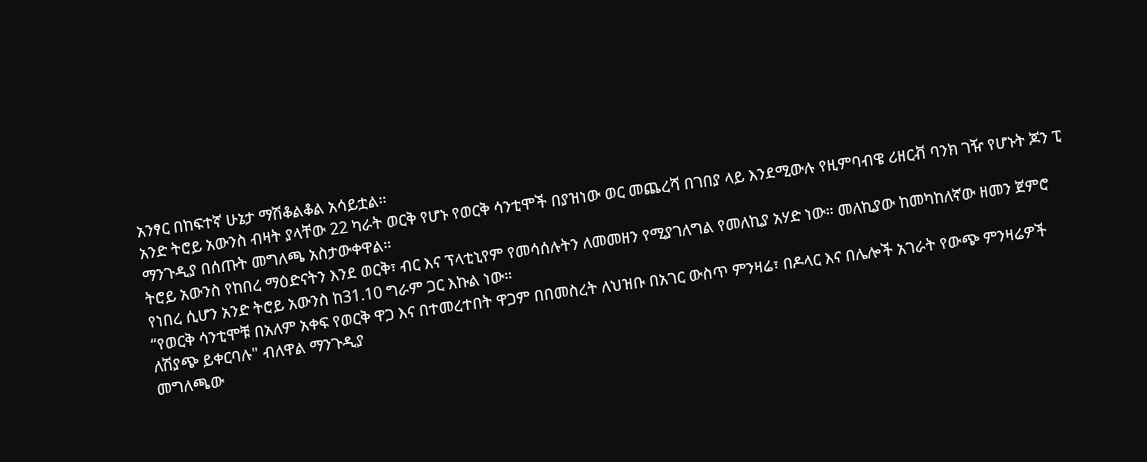አንፃር በከፍተኛ ሁኔታ ማሽቆልቆል አሳይቷል።
አንድ ትሮይ አውንስ ብዛት ያላቸው 22 ካራት ወርቅ የሆኑ የወርቅ ሳንቲሞች በያዝነው ወር መጨረሻ በገበያ ላይ እንደሚውሉ የዚምባብዌ ሪዘርቭ ባንክ ገዥ የሆኑት ጆን ፒ ማንጉዲያ በሰጡት መግለጫ አስታውቀዋል።
ትሮይ አውንስ የከበረ ማዕድናትን እንደ ወርቅ፣ ብር እና ፕላቲኒየም የመሳሰሉትን ለመመዘን የሚያገለግል የመለኪያ አሃድ ነው። መለኪያው ከመካከለኛው ዘመን ጀምሮ የነበረ ሲሆን አንድ ትሮይ አውንስ ከ31.10 ግራም ጋር እኩል ነው።
“የወርቅ ሳንቲሞቹ በአለም አቀፍ የወርቅ ዋጋ እና በተመረተበት ዋጋም በበመስረት ለህዝቡ በአገር ውስጥ ምንዛሬ፣ በዶላር እና በሌሎች አገራት የውጭ ምንዛሬዎች ለሽያጭ ይቀርባሉ" ብለዋል ማንጉዲያ
መግለጫው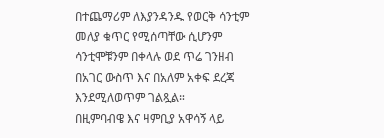በተጨማሪም ለእያንዳንዱ የወርቅ ሳንቲም መለያ ቁጥር የሚሰጣቸው ሲሆንም ሳንቲሞቹንም በቀላሉ ወደ ጥሬ ገንዘብ በአገር ውስጥ እና በአለም አቀፍ ደረጃ እንደሚለወጥም ገልጿል።
በዚምባብዌ እና ዛምቢያ አዋሳኝ ላይ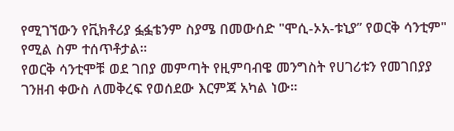የሚገኘውን የቪክቶሪያ ፏፏቴንም ስያሜ በመውሰድ "ሞሲ-ኦአ-ቱኒያ” የወርቅ ሳንቲም" የሚል ስም ተሰጥቶታል።
የወርቅ ሳንቲሞቹ ወደ ገበያ መምጣት የዚምባብዌ መንግስት የሀገሪቱን የመገበያያ ገንዘብ ቀውስ ለመቅረፍ የወሰደው እርምጃ አካል ነው።